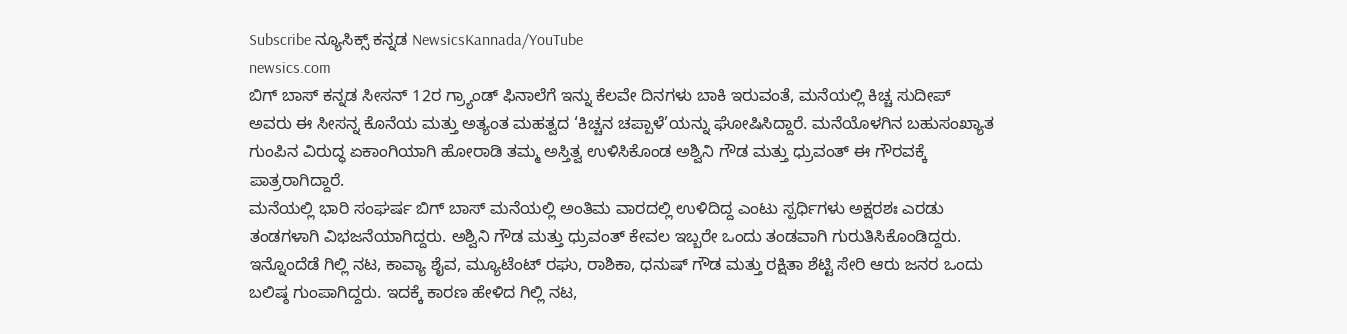Subscribe ನ್ಯೂಸಿಕ್ಸ್ ಕನ್ನಡ NewsicsKannada/YouTube
newsics.com
ಬಿಗ್ ಬಾಸ್ ಕನ್ನಡ ಸೀಸನ್ 12ರ ಗ್ರ್ಯಾಂಡ್ ಫಿನಾಲೆಗೆ ಇನ್ನು ಕೆಲವೇ ದಿನಗಳು ಬಾಕಿ ಇರುವಂತೆ, ಮನೆಯಲ್ಲಿ ಕಿಚ್ಚ ಸುದೀಪ್ ಅವರು ಈ ಸೀಸನ್ನ ಕೊನೆಯ ಮತ್ತು ಅತ್ಯಂತ ಮಹತ್ವದ ‘ಕಿಚ್ಚನ ಚಪ್ಪಾಳೆ’ಯನ್ನು ಘೋಷಿಸಿದ್ದಾರೆ. ಮನೆಯೊಳಗಿನ ಬಹುಸಂಖ್ಯಾತ ಗುಂಪಿನ ವಿರುದ್ಧ ಏಕಾಂಗಿಯಾಗಿ ಹೋರಾಡಿ ತಮ್ಮ ಅಸ್ತಿತ್ವ ಉಳಿಸಿಕೊಂಡ ಅಶ್ವಿನಿ ಗೌಡ ಮತ್ತು ಧ್ರುವಂತ್ ಈ ಗೌರವಕ್ಕೆ ಪಾತ್ರರಾಗಿದ್ದಾರೆ.
ಮನೆಯಲ್ಲಿ ಭಾರಿ ಸಂಘರ್ಷ ಬಿಗ್ ಬಾಸ್ ಮನೆಯಲ್ಲಿ ಅಂತಿಮ ವಾರದಲ್ಲಿ ಉಳಿದಿದ್ದ ಎಂಟು ಸ್ಪರ್ಧಿಗಳು ಅಕ್ಷರಶಃ ಎರಡು ತಂಡಗಳಾಗಿ ವಿಭಜನೆಯಾಗಿದ್ದರು. ಅಶ್ವಿನಿ ಗೌಡ ಮತ್ತು ಧ್ರುವಂತ್ ಕೇವಲ ಇಬ್ಬರೇ ಒಂದು ತಂಡವಾಗಿ ಗುರುತಿಸಿಕೊಂಡಿದ್ದರು.
ಇನ್ನೊಂದೆಡೆ ಗಿಲ್ಲಿ ನಟ, ಕಾವ್ಯಾ ಶೈವ, ಮ್ಯೂಟೆಂಟ್ ರಘು, ರಾಶಿಕಾ, ಧನುಷ್ ಗೌಡ ಮತ್ತು ರಕ್ಷಿತಾ ಶೆಟ್ಟಿ ಸೇರಿ ಆರು ಜನರ ಒಂದು ಬಲಿಷ್ಠ ಗುಂಪಾಗಿದ್ದರು. ಇದಕ್ಕೆ ಕಾರಣ ಹೇಳಿದ ಗಿಲ್ಲಿ ನಟ,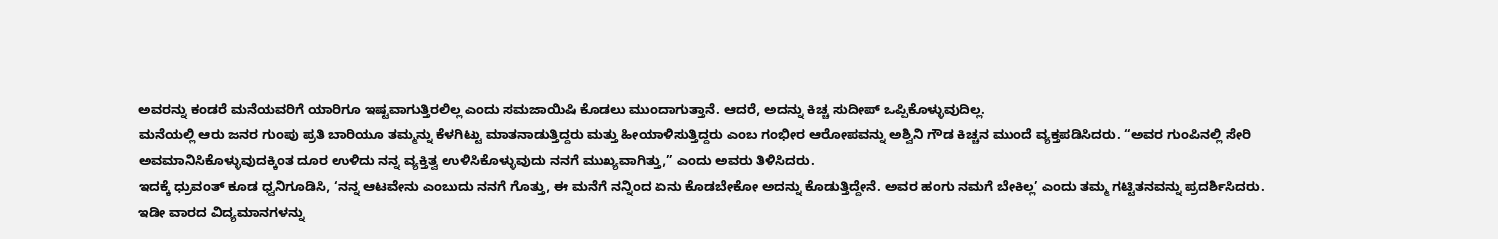ಅವರನ್ನು ಕಂಡರೆ ಮನೆಯವರಿಗೆ ಯಾರಿಗೂ ಇಷ್ಟವಾಗುತ್ತಿರಲಿಲ್ಲ ಎಂದು ಸಮಜಾಯಿಷಿ ಕೊಡಲು ಮುಂದಾಗುತ್ತಾನೆ. ಆದರೆ, ಅದನ್ನು ಕಿಚ್ಚ ಸುದೀಪ್ ಒಪ್ಪಿಕೊಳ್ಳುವುದಿಲ್ಲ.
ಮನೆಯಲ್ಲಿ ಆರು ಜನರ ಗುಂಪು ಪ್ರತಿ ಬಾರಿಯೂ ತಮ್ಮನ್ನು ಕೆಳಗಿಟ್ಟು ಮಾತನಾಡುತ್ತಿದ್ದರು ಮತ್ತು ಹೀಯಾಳಿಸುತ್ತಿದ್ದರು ಎಂಬ ಗಂಭೀರ ಆರೋಪವನ್ನು ಅಶ್ವಿನಿ ಗೌಡ ಕಿಚ್ಚನ ಮುಂದೆ ವ್ಯಕ್ತಪಡಿಸಿದರು. “ಅವರ ಗುಂಪಿನಲ್ಲಿ ಸೇರಿ ಅವಮಾನಿಸಿಕೊಳ್ಳುವುದಕ್ಕಿಂತ ದೂರ ಉಳಿದು ನನ್ನ ವ್ಯಕ್ತಿತ್ವ ಉಳಿಸಿಕೊಳ್ಳುವುದು ನನಗೆ ಮುಖ್ಯವಾಗಿತ್ತು,” ಎಂದು ಅವರು ತಿಳಿಸಿದರು.
ಇದಕ್ಕೆ ಧ್ರುವಂತ್ ಕೂಡ ಧ್ವನಿಗೂಡಿಸಿ, ‘ನನ್ನ ಆಟವೇನು ಎಂಬುದು ನನಗೆ ಗೊತ್ತು, ಈ ಮನೆಗೆ ನನ್ನಿಂದ ಏನು ಕೊಡಬೇಕೋ ಅದನ್ನು ಕೊಡುತ್ತಿದ್ದೇನೆ. ಅವರ ಹಂಗು ನಮಗೆ ಬೇಕಿಲ್ಲ’ ಎಂದು ತಮ್ಮ ಗಟ್ಟಿತನವನ್ನು ಪ್ರದರ್ಶಿಸಿದರು.
ಇಡೀ ವಾರದ ವಿದ್ಯಮಾನಗಳನ್ನು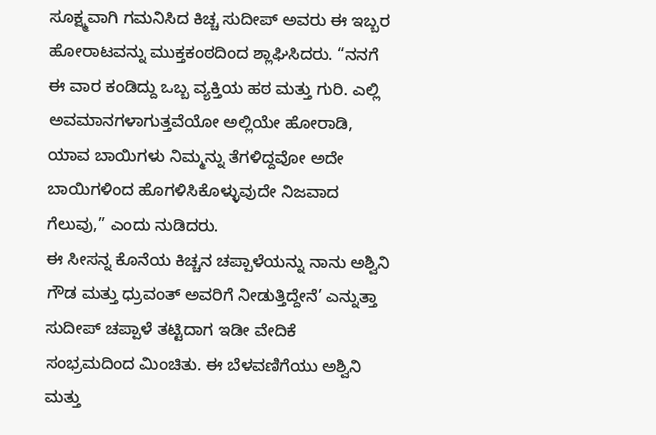ಸೂಕ್ಷ್ಮವಾಗಿ ಗಮನಿಸಿದ ಕಿಚ್ಚ ಸುದೀಪ್ ಅವರು ಈ ಇಬ್ಬರ ಹೋರಾಟವನ್ನು ಮುಕ್ತಕಂಠದಿಂದ ಶ್ಲಾಘಿಸಿದರು. “ನನಗೆ ಈ ವಾರ ಕಂಡಿದ್ದು ಒಬ್ಬ ವ್ಯಕ್ತಿಯ ಹಠ ಮತ್ತು ಗುರಿ. ಎಲ್ಲಿ ಅವಮಾನಗಳಾಗುತ್ತವೆಯೋ ಅಲ್ಲಿಯೇ ಹೋರಾಡಿ, ಯಾವ ಬಾಯಿಗಳು ನಿಮ್ಮನ್ನು ತೆಗಳಿದ್ದವೋ ಅದೇ ಬಾಯಿಗಳಿಂದ ಹೊಗಳಿಸಿಕೊಳ್ಳುವುದೇ ನಿಜವಾದ ಗೆಲುವು,” ಎಂದು ನುಡಿದರು.
ಈ ಸೀಸನ್ನ ಕೊನೆಯ ಕಿಚ್ಚನ ಚಪ್ಪಾಳೆಯನ್ನು ನಾನು ಅಶ್ವಿನಿ ಗೌಡ ಮತ್ತು ಧ್ರುವಂತ್ ಅವರಿಗೆ ನೀಡುತ್ತಿದ್ದೇನೆ’ ಎನ್ನುತ್ತಾ ಸುದೀಪ್ ಚಪ್ಪಾಳೆ ತಟ್ಟಿದಾಗ ಇಡೀ ವೇದಿಕೆ ಸಂಭ್ರಮದಿಂದ ಮಿಂಚಿತು. ಈ ಬೆಳವಣಿಗೆಯು ಅಶ್ವಿನಿ ಮತ್ತು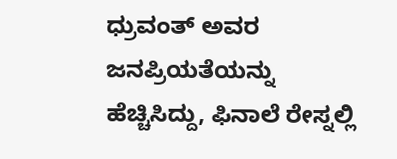ಧ್ರುವಂತ್ ಅವರ ಜನಪ್ರಿಯತೆಯನ್ನು ಹೆಚ್ಚಿಸಿದ್ದು, ಫಿನಾಲೆ ರೇಸ್ನಲ್ಲಿ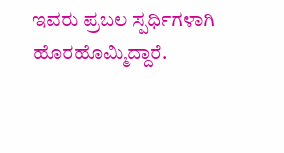ಇವರು ಪ್ರಬಲ ಸ್ಪರ್ಧಿಗಳಾಗಿ ಹೊರಹೊಮ್ಮಿದ್ದಾರೆ.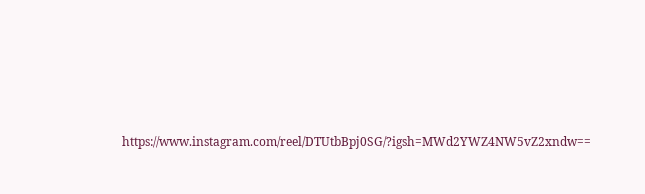https://www.instagram.com/reel/DTUtbBpj0SG/?igsh=MWd2YWZ4NW5vZ2xndw==